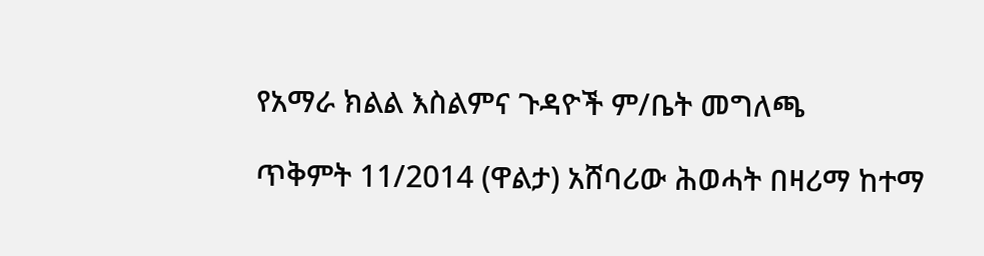የአማራ ክልል እስልምና ጉዳዮች ም/ቤት መግለጫ

ጥቅምት 11/2014 (ዋልታ) አሸባሪው ሕወሓት በዛሪማ ከተማ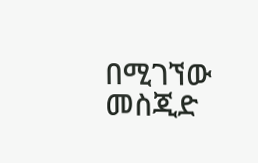በሚገኘው መስጂድ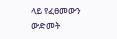ላይ የፈፀመውን ውድመት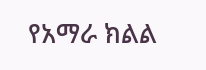የአማራ ክልል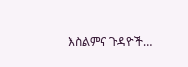እስልምና ጉዳዮች…